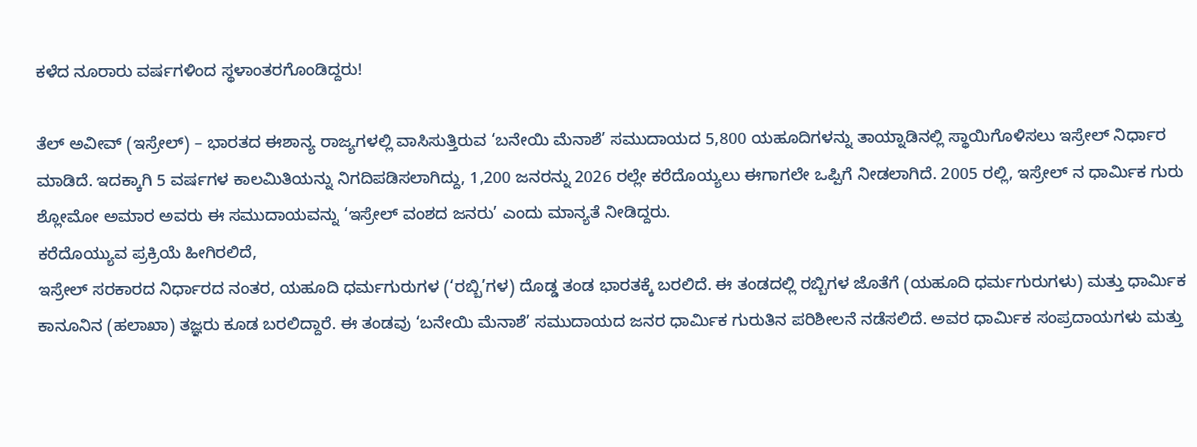ಕಳೆದ ನೂರಾರು ವರ್ಷಗಳಿಂದ ಸ್ಥಳಾಂತರಗೊಂಡಿದ್ದರು!

ತೆಲ್ ಅವೀವ್ (ಇಸ್ರೇಲ್) – ಭಾರತದ ಈಶಾನ್ಯ ರಾಜ್ಯಗಳಲ್ಲಿ ವಾಸಿಸುತ್ತಿರುವ ‘ಬನೇಯಿ ಮೆನಾಶೆ’ ಸಮುದಾಯದ 5,800 ಯಹೂದಿಗಳನ್ನು ತಾಯ್ನಾಡಿನಲ್ಲಿ ಸ್ಥಾಯಿಗೊಳಿಸಲು ಇಸ್ರೇಲ್ ನಿರ್ಧಾರ ಮಾಡಿದೆ. ಇದಕ್ಕಾಗಿ 5 ವರ್ಷಗಳ ಕಾಲಮಿತಿಯನ್ನು ನಿಗದಿಪಡಿಸಲಾಗಿದ್ದು, 1,200 ಜನರನ್ನು 2026 ರಲ್ಲೇ ಕರೆದೊಯ್ಯಲು ಈಗಾಗಲೇ ಒಪ್ಪಿಗೆ ನೀಡಲಾಗಿದೆ. 2005 ರಲ್ಲಿ, ಇಸ್ರೇಲ್ ನ ಧಾರ್ಮಿಕ ಗುರು ಶ್ಲೋಮೋ ಅಮಾರ ಅವರು ಈ ಸಮುದಾಯವನ್ನು ‘ಇಸ್ರೇಲ್ ವಂಶದ ಜನರು’ ಎಂದು ಮಾನ್ಯತೆ ನೀಡಿದ್ದರು.
ಕರೆದೊಯ್ಯುವ ಪ್ರಕ್ರಿಯೆ ಹೀಗಿರಲಿದೆ,
ಇಸ್ರೇಲ್ ಸರಕಾರದ ನಿರ್ಧಾರದ ನಂತರ, ಯಹೂದಿ ಧರ್ಮಗುರುಗಳ (‘ರಬ್ಬಿ’ಗಳ) ದೊಡ್ಡ ತಂಡ ಭಾರತಕ್ಕೆ ಬರಲಿದೆ. ಈ ತಂಡದಲ್ಲಿ ರಬ್ಬಿಗಳ ಜೊತೆಗೆ (ಯಹೂದಿ ಧರ್ಮಗುರುಗಳು) ಮತ್ತು ಧಾರ್ಮಿಕ ಕಾನೂನಿನ (ಹಲಾಖಾ) ತಜ್ಞರು ಕೂಡ ಬರಲಿದ್ದಾರೆ. ಈ ತಂಡವು ‘ಬನೇಯಿ ಮೆನಾಶೆ’ ಸಮುದಾಯದ ಜನರ ಧಾರ್ಮಿಕ ಗುರುತಿನ ಪರಿಶೀಲನೆ ನಡೆಸಲಿದೆ. ಅವರ ಧಾರ್ಮಿಕ ಸಂಪ್ರದಾಯಗಳು ಮತ್ತು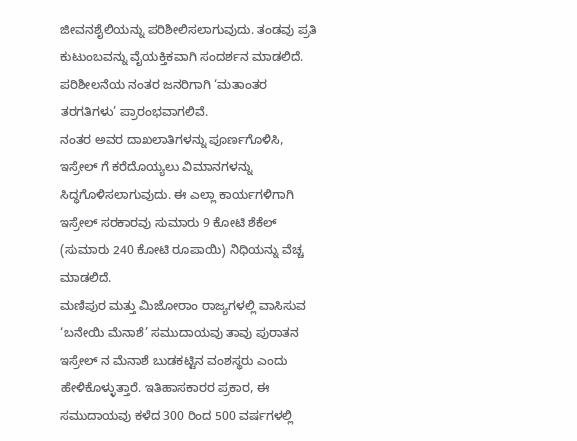ಜೀವನಶೈಲಿಯನ್ನು ಪರಿಶೀಲಿಸಲಾಗುವುದು. ತಂಡವು ಪ್ರತಿ ಕುಟುಂಬವನ್ನು ವೈಯಕ್ತಿಕವಾಗಿ ಸಂದರ್ಶನ ಮಾಡಲಿದೆ.
ಪರಿಶೀಲನೆಯ ನಂತರ ಜನರಿಗಾಗಿ ‘ಮತಾಂತರ ತರಗತಿಗಳು’ ಪ್ರಾರಂಭವಾಗಲಿವೆ.
ನಂತರ ಅವರ ದಾಖಲಾತಿಗಳನ್ನು ಪೂರ್ಣಗೊಳಿಸಿ, ಇಸ್ರೇಲ್ ಗೆ ಕರೆದೊಯ್ಯಲು ವಿಮಾನಗಳನ್ನು ಸಿದ್ಧಗೊಳಿಸಲಾಗುವುದು. ಈ ಎಲ್ಲಾ ಕಾರ್ಯಗಳಿಗಾಗಿ ಇಸ್ರೇಲ್ ಸರಕಾರವು ಸುಮಾರು 9 ಕೋಟಿ ಶೆಕೆಲ್ (ಸುಮಾರು 240 ಕೋಟಿ ರೂಪಾಯಿ) ನಿಧಿಯನ್ನು ವೆಚ್ಚ ಮಾಡಲಿದೆ.
ಮಣಿಪುರ ಮತ್ತು ಮಿಜೋರಾಂ ರಾಜ್ಯಗಳಲ್ಲಿ ವಾಸಿಸುವ ‘ಬನೇಯಿ ಮೆನಾಶೆ’ ಸಮುದಾಯವು ತಾವು ಪುರಾತನ ಇಸ್ರೇಲ್ ನ ಮೆನಾಶೆ ಬುಡಕಟ್ಟಿನ ವಂಶಸ್ಥರು ಎಂದು ಹೇಳಿಕೊಳ್ಳುತ್ತಾರೆ. ಇತಿಹಾಸಕಾರರ ಪ್ರಕಾರ, ಈ ಸಮುದಾಯವು ಕಳೆದ 300 ರಿಂದ 500 ವರ್ಷಗಳಲ್ಲಿ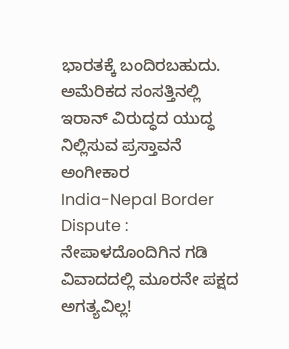ಭಾರತಕ್ಕೆ ಬಂದಿರಬಹುದು.
ಅಮೆರಿಕದ ಸಂಸತ್ತಿನಲ್ಲಿ ಇರಾನ್ ವಿರುದ್ಧದ ಯುದ್ಧ ನಿಲ್ಲಿಸುವ ಪ್ರಸ್ತಾವನೆ ಅಂಗೀಕಾರ
India-Nepal Border Dispute : ನೇಪಾಳದೊಂದಿಗಿನ ಗಡಿ ವಿವಾದದಲ್ಲಿ ಮೂರನೇ ಪಕ್ಷದ ಅಗತ್ಯವಿಲ್ಲ!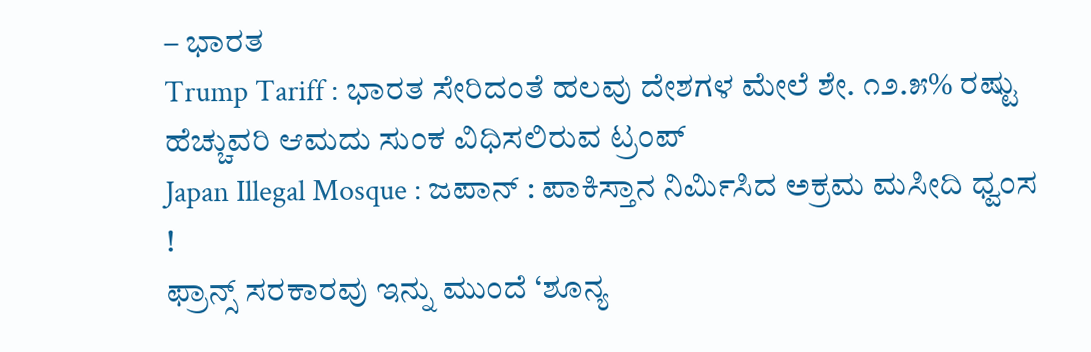– ಭಾರತ
Trump Tariff : ಭಾರತ ಸೇರಿದಂತೆ ಹಲವು ದೇಶಗಳ ಮೇಲೆ ಶೇ. ೧೨.೫% ರಷ್ಟು ಹೆಚ್ಚುವರಿ ಆಮದು ಸುಂಕ ವಿಧಿಸಲಿರುವ ಟ್ರಂಪ್
Japan Illegal Mosque : ಜಪಾನ್ : ಪಾಕಿಸ್ತಾನ ನಿರ್ಮಿಸಿದ ಅಕ್ರಮ ಮಸೀದಿ ಧ್ವಂಸ !
ಫ್ರಾನ್ಸ್ ಸರಕಾರವು ಇನ್ನು ಮುಂದೆ ‘ಶೂನ್ಯ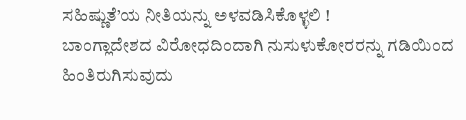ಸಹಿಷ್ಣುತೆ’ಯ ನೀತಿಯನ್ನು ಅಳವಡಿಸಿಕೊಳ್ಳಲಿ !
ಬಾಂಗ್ಲಾದೇಶದ ವಿರೋಧದಿಂದಾಗಿ ನುಸುಳುಕೋರರನ್ನು ಗಡಿಯಿಂದ ಹಿಂತಿರುಗಿಸುವುದು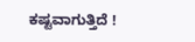ಕಷ್ಟವಾಗುತ್ತಿದೆ !